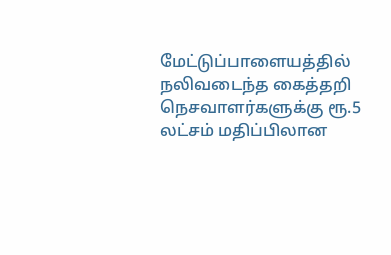மேட்டுப்பாளையத்தில் நலிவடைந்த கைத்தறி நெசவாளர்களுக்கு ரூ.5 லட்சம் மதிப்பிலான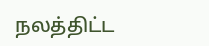நலத்திட்ட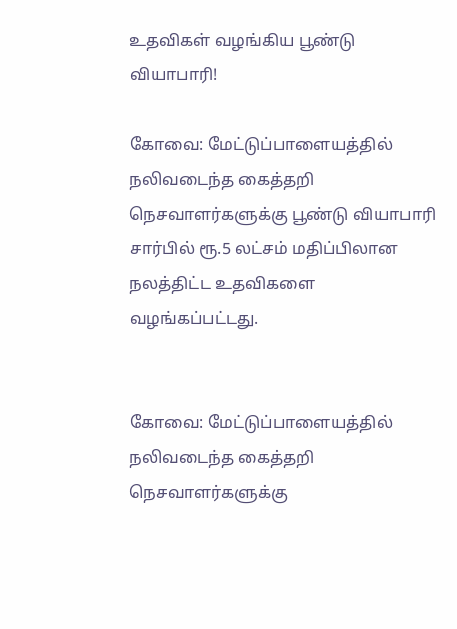உதவிகள் வழங்கிய பூண்டு வியாபாரி!

கோவை: மேட்டுப்பாளையத்தில் நலிவடைந்த கைத்தறி நெசவாளர்களுக்கு பூண்டு வியாபாரி சார்பில் ரூ.5 லட்சம் மதிப்பிலான நலத்திட்ட உதவிகளை வழங்கப்பட்டது.


கோவை: மேட்டுப்பாளையத்தில் நலிவடைந்த கைத்தறி நெசவாளர்களுக்கு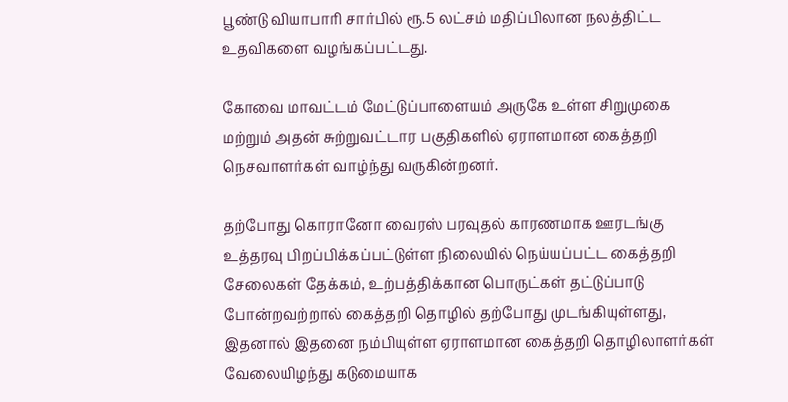பூண்டு வியாபாரி சார்பில் ரூ.5 லட்சம் மதிப்பிலான நலத்திட்ட உதவிகளை வழங்கப்பட்டது.

கோவை மாவட்டம் மேட்டுப்பாளையம் அருகே உள்ள சிறுமுகை மற்றும் அதன் சுற்றுவட்டார பகுதிகளில் ஏராளமான கைத்தறி நெசவாளர்கள் வாழ்ந்து வருகின்றனர்.

தற்போது கொரானோ வைரஸ் பரவுதல் காரணமாக ஊரடங்கு உத்தரவு பிறப்பிக்கப்பட்டுள்ள நிலையில் நெய்யப்பட்ட கைத்தறி சேலைகள் தேக்கம், உற்பத்திக்கான பொருட்கள் தட்டுப்பாடு போன்றவற்றால் கைத்தறி தொழில் தற்போது முடங்கியுள்ளது, இதனால் இதனை நம்பியுள்ள ஏராளமான கைத்தறி தொழிலாளர்கள் வேலையிழந்து கடுமையாக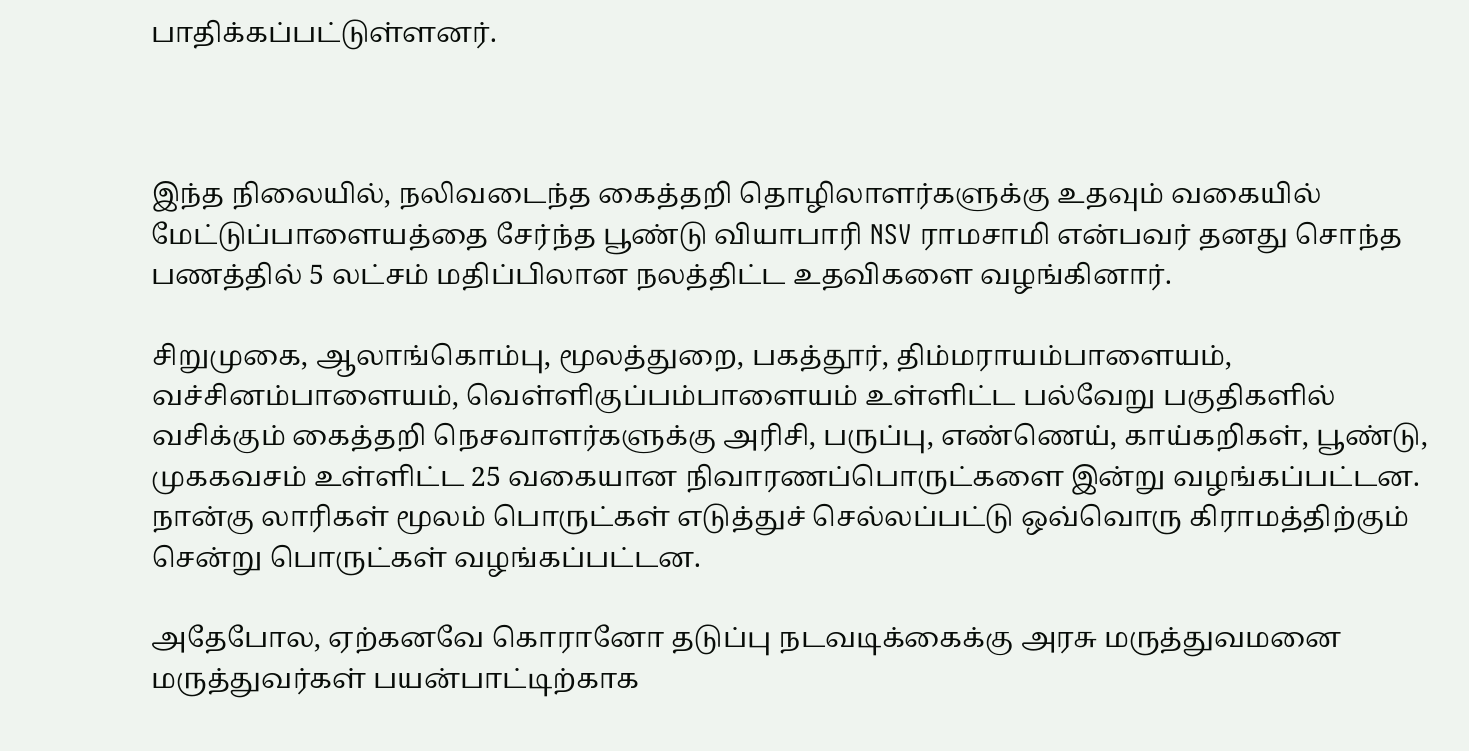பாதிக்கப்பட்டுள்ளனர்.



இந்த நிலையில், நலிவடைந்த கைத்தறி தொழிலாளர்களுக்கு உதவும் வகையில் மேட்டுப்பாளையத்தை சேர்ந்த பூண்டு வியாபாரி NSV ராமசாமி என்பவர் தனது சொந்த பணத்தில் 5 லட்சம் மதிப்பிலான நலத்திட்ட உதவிகளை வழங்கினார்.

சிறுமுகை, ஆலாங்கொம்பு, மூலத்துறை, பகத்தூர், திம்மராயம்பாளையம், வச்சினம்பாளையம், வெள்ளிகுப்பம்பாளையம் உள்ளிட்ட பல்வேறு பகுதிகளில் வசிக்கும் கைத்தறி நெசவாளர்களுக்கு அரிசி, பருப்பு, எண்ணெய், காய்கறிகள், பூண்டு, முககவசம் உள்ளிட்ட 25 வகையான நிவாரணப்பொருட்களை இன்று வழங்கப்பட்டன. நான்கு லாரிகள் மூலம் பொருட்கள் எடுத்துச் செல்லப்பட்டு ஒவ்வொரு கிராமத்திற்கும் சென்று பொருட்கள் வழங்கப்பட்டன.

அதேபோல, ஏற்கனவே கொரானோ தடுப்பு நடவடிக்கைக்கு அரசு மருத்துவமனை மருத்துவர்கள் பயன்பாட்டிற்காக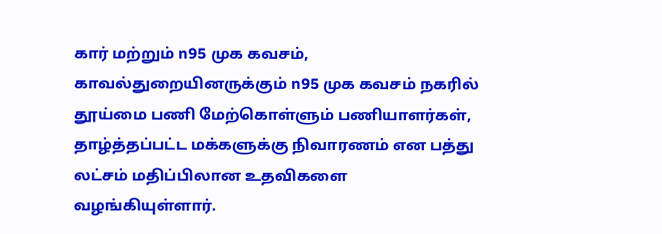கார் மற்றும் n95 முக கவசம், காவல்துறையினருக்கும் n95 முக கவசம் நகரில் தூய்மை பணி மேற்கொள்ளும் பணியாளர்கள், தாழ்த்தப்பட்ட மக்களுக்கு நிவாரணம் என பத்து லட்சம் மதிப்பிலான உதவிகளை வழங்கியுள்ளார்.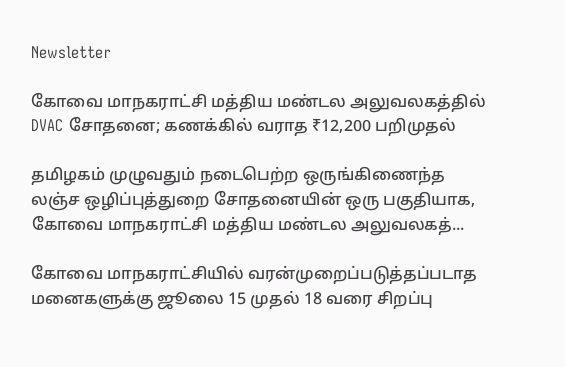Newsletter

கோவை மாநகராட்சி மத்திய மண்டல அலுவலகத்தில் DVAC சோதனை; கணக்கில் வராத ₹12,200 பறிமுதல்

தமிழகம் முழுவதும் நடைபெற்ற ஒருங்கிணைந்த லஞ்ச ஒழிப்புத்துறை சோதனையின் ஒரு பகுதியாக, கோவை மாநகராட்சி மத்திய மண்டல அலுவலகத்...

கோவை மாநகராட்சியில் வரன்முறைப்படுத்தப்படாத மனைகளுக்கு ஜூலை 15 முதல் 18 வரை சிறப்பு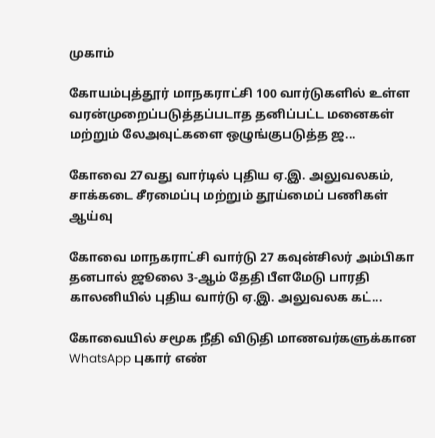முகாம்

கோயம்புத்தூர் மாநகராட்சி 100 வார்டுகளில் உள்ள வரன்முறைப்படுத்தப்படாத தனிப்பட்ட மனைகள் மற்றும் லேஅவுட்களை ஒழுங்குபடுத்த ஜ...

கோவை 27வது வார்டில் புதிய ஏ.இ. அலுவலகம், சாக்கடை சீரமைப்பு மற்றும் தூய்மைப் பணிகள் ஆய்வு

கோவை மாநகராட்சி வார்டு 27 கவுன்சிலர் அம்பிகா தனபால் ஜூலை 3-ஆம் தேதி பீளமேடு பாரதி காலனியில் புதிய வார்டு ஏ.இ. அலுவலக கட்...

கோவையில் சமூக நீதி விடுதி மாணவர்களுக்கான WhatsApp புகார் எண்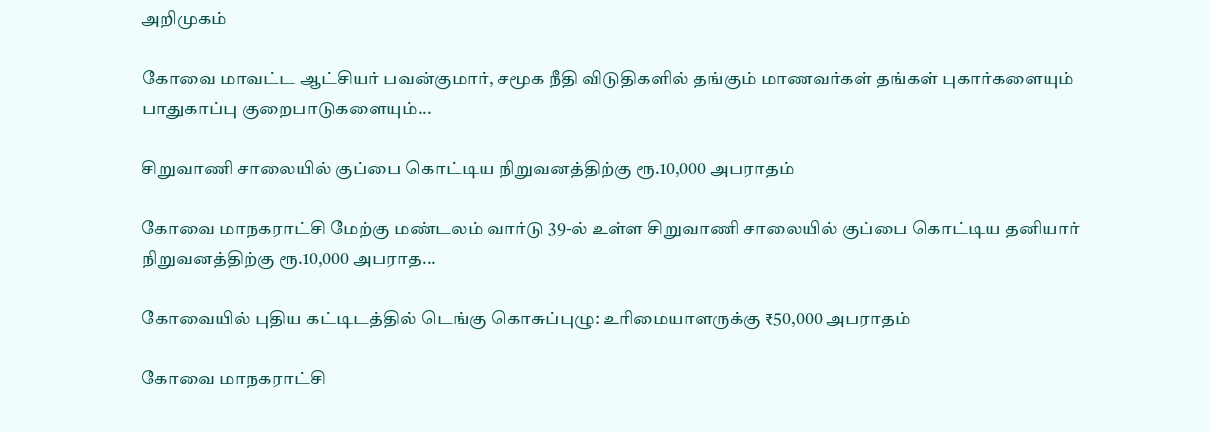அறிமுகம்

கோவை மாவட்ட ஆட்சியர் பவன்குமார், சமூக நீதி விடுதிகளில் தங்கும் மாணவர்கள் தங்கள் புகார்களையும் பாதுகாப்பு குறைபாடுகளையும்...

சிறுவாணி சாலையில் குப்பை கொட்டிய நிறுவனத்திற்கு ரூ.10,000 அபராதம்

கோவை மாநகராட்சி மேற்கு மண்டலம் வார்டு 39-ல் உள்ள சிறுவாணி சாலையில் குப்பை கொட்டிய தனியார் நிறுவனத்திற்கு ரூ.10,000 அபராத...

கோவையில் புதிய கட்டிடத்தில் டெங்கு கொசுப்புழு: உரிமையாளருக்கு ₹50,000 அபராதம்

கோவை மாநகராட்சி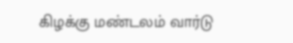கிழக்கு மண்டலம் வார்டு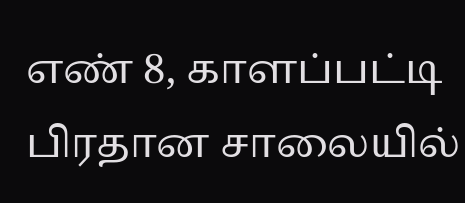எண் 8, காளப்பட்டி பிரதான சாலையில்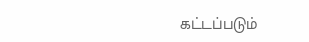கட்டப்படும்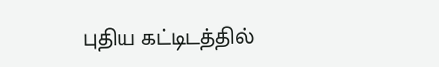புதிய கட்டிடத்தில்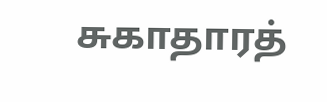சுகாதாரத்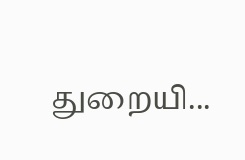துறையி...